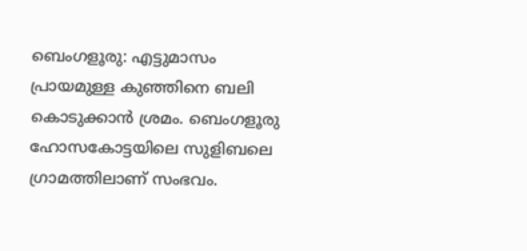ബെംഗളൂരു: എട്ടുമാസം പ്രായമുള്ള കുഞ്ഞിനെ ബലി കൊടുക്കാൻ ശ്രമം. ബെംഗളൂരു ഹോസകോട്ടയിലെ സുളിബലെ ഗ്രാമത്തിലാണ് സംഭവം.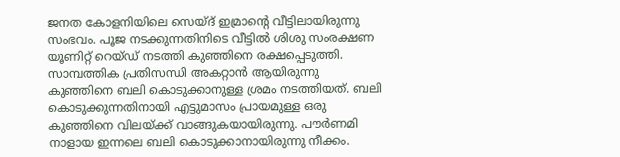ജനത കോളനിയിലെ സെയ്ദ് ഇമ്രാന്റെ വീട്ടിലായിരുന്നു സംഭവം. പൂജ നടക്കുന്നതിനിടെ വീട്ടിൽ ശിശു സംരക്ഷണ യൂണിറ്റ് റെയ്ഡ് നടത്തി കുഞ്ഞിനെ രക്ഷപ്പെടുത്തി.
സാമ്പത്തിക പ്രതിസന്ധി അകറ്റാൻ ആയിരുന്നു കുഞ്ഞിനെ ബലി കൊടുക്കാനുള്ള ശ്രമം നടത്തിയത്. ബലി കൊടുക്കുന്നതിനായി എട്ടുമാസം പ്രായമുള്ള ഒരു കുഞ്ഞിനെ വിലയ്ക്ക് വാങ്ങുകയായിരുന്നു. പൗർണമി നാളായ ഇന്നലെ ബലി കൊടുക്കാനായിരുന്നു നീക്കം.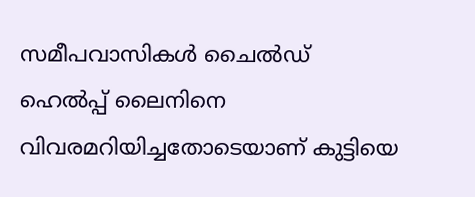സമീപവാസികൾ ചൈൽഡ് ഹെൽപ്പ് ലൈനിനെ വിവരമറിയിച്ചതോടെയാണ് കുട്ടിയെ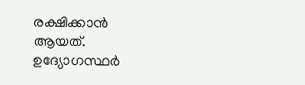രക്ഷിക്കാൻ ആയത്. ഉദ്യോഗസ്ഥർ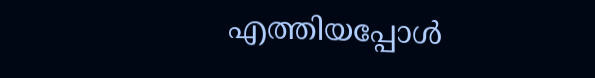എത്തിയപ്പോൾ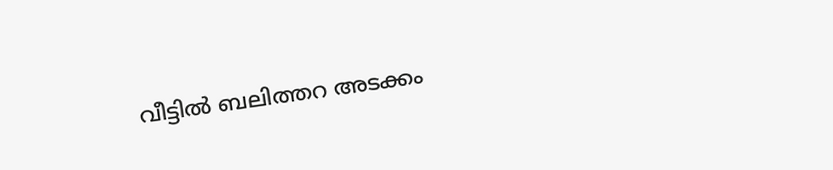വീട്ടിൽ ബലിത്തറ അടക്കം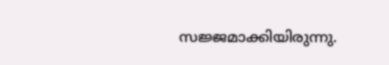സജ്ജമാക്കിയിരുന്നു.